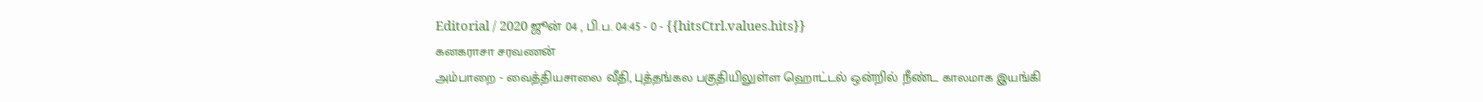Editorial / 2020 ஜூன் 04 , பி.ப. 04:45 - 0 - {{hitsCtrl.values.hits}}
கனகராசா சரவணன்
அம்பாறை - வைத்தியசாலை வீதி, புத்தங்கல பகுதியிலுள்ள ஹொட்டல் ஒன்றில் நீண்ட காலமாக இயங்கி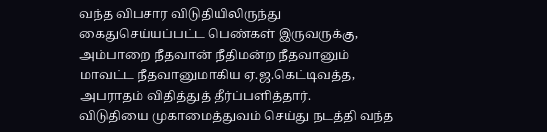வந்த விபசார விடுதியிலிருந்து கைதுசெய்யப்பட்ட பெண்கள் இருவருக்கு, அம்பாறை நீதவான் நீதிமன்ற நீதவானும் மாவட்ட நீதவானுமாகிய ஏ.ஜ.கெட்டிவத்த, அபராதம் விதித்துத் தீர்ப்பளித்தார்.
விடுதியை முகாமைத்துவம் செய்து நடத்தி வந்த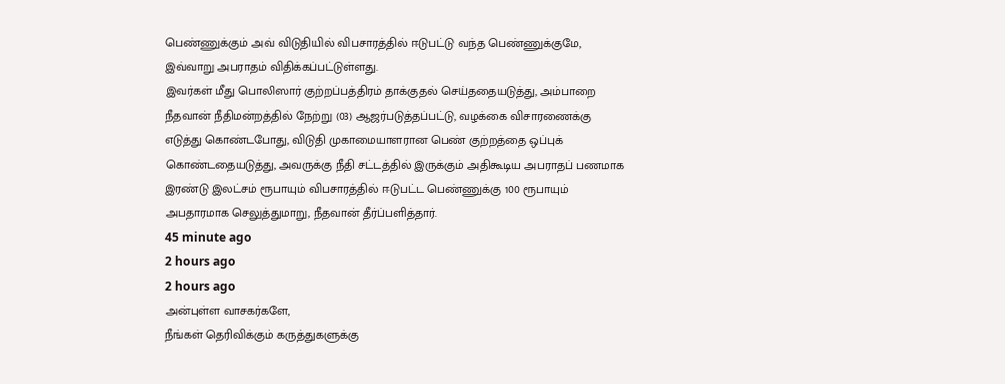பெண்ணுக்கும் அவ் விடுதியில் விபசாரத்தில் ஈடுபட்டு வந்த பெண்ணுக்குமே, இவ்வாறு அபராதம் விதிக்கப்பட்டுள்ளது.
இவர்கள் மீது பொலிஸார் குற்றப்பத்திரம் தாக்குதல் செய்ததையடுத்து, அம்பாறை நீதவான் நீதிமன்றத்தில் நேற்று (03) ஆஜர்படுத்தப்பட்டு, வழக்கை விசாரணைக்கு எடுத்து கொண்டபோது, விடுதி முகாமையாளரான பெண் குற்றத்தை ஒப்புக் கொண்டதையடுத்து, அவருக்கு நீதி சட்டத்தில் இருக்கும் அதிகூடிய அபராதப் பணமாக இரண்டு இலட்சம் ரூபாயும் விபசாரத்தில் ஈடுபட்ட பெண்ணுக்கு 100 ரூபாயும் அபதாரமாக செலுத்துமாறு, நீதவான் தீர்ப்பளித்தார்.
45 minute ago
2 hours ago
2 hours ago
அன்புள்ள வாசகர்களே,
நீங்கள் தெரிவிக்கும் கருத்துகளுக்கு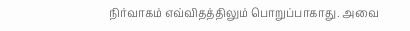நிர்வாகம் எவ்விதத்திலும் பொறுப்பாகாது. அவை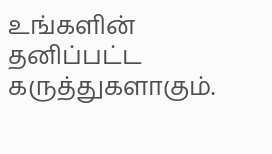உங்களின் தனிப்பட்ட கருத்துகளாகும்.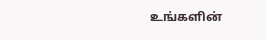உங்களின்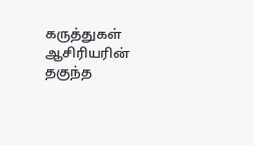கருத்துகள் ஆசிரியரின் தகுந்த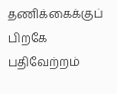தணிக்கைக்குப் பிறகே பதிவேற்றம்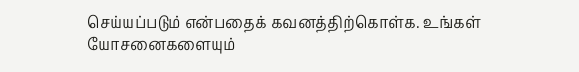செய்யப்படும் என்பதைக் கவனத்திற்கொள்க. உங்கள் யோசனைகளையும்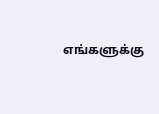எங்களுக்கு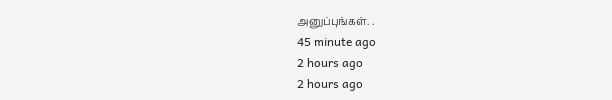அனுப்புங்கள். .
45 minute ago
2 hours ago
2 hours ago